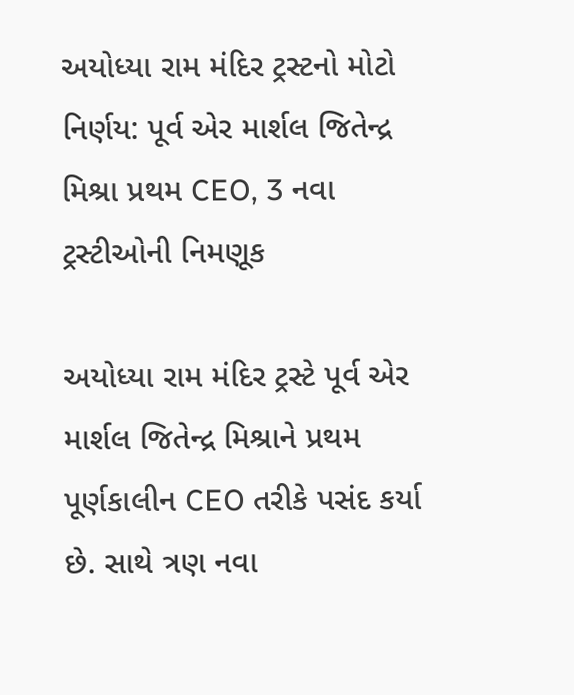અયોધ્યા રામ મંદિર ટ્રસ્ટનો મોટો નિર્ણય: પૂર્વ એર માર્શલ જિતેન્દ્ર મિશ્રા પ્રથમ CEO, 3 નવા ટ્રસ્ટીઓની નિમણૂક

અયોધ્યા રામ મંદિર ટ્રસ્ટે પૂર્વ એર માર્શલ જિતેન્દ્ર મિશ્રાને પ્રથમ પૂર્ણકાલીન CEO તરીકે પસંદ કર્યા છે. સાથે ત્રણ નવા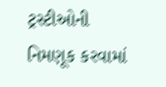ટ્રસ્ટીઓની નિમણૂક કરવામાં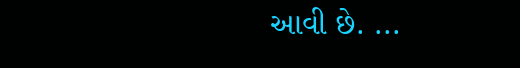આવી છે. ...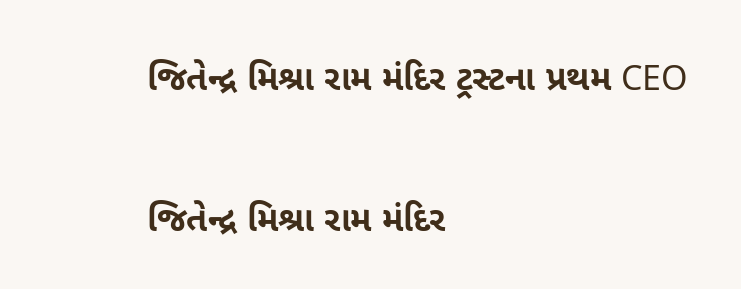જિતેન્દ્ર મિશ્રા રામ મંદિર ટ્રસ્ટના પ્રથમ CEO

જિતેન્દ્ર મિશ્રા રામ મંદિર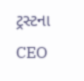ટ્રસ્ટના CEO